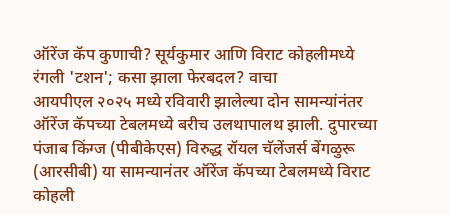ऑरेंज कॅप कुणाची? सूर्यकुमार आणि विराट कोहलीमध्ये रंगली 'टशन'; कसा झाला फेरबदल? वाचा
आयपीएल २०२५ मध्ये रविवारी झालेल्या दोन सामन्यांनंतर ऑरेंज कॅपच्या टेबलमध्ये बरीच उलथापालथ झाली. दुपारच्या पंजाब किंग्ज (पीबीकेएस) विरुद्ध रॉयल चॅलेंजर्स बेंगळुरू (आरसीबी) या सामन्यानंतर ऑरेंज कॅपच्या टेबलमध्ये विराट कोहली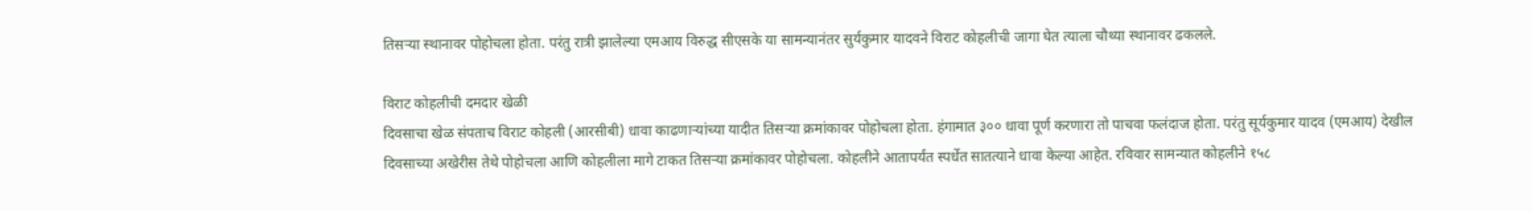तिसऱ्या स्थानावर पोहोचला होता. परंतु रात्री झालेल्या एमआय विरुद्ध सीएसके या सामन्यानंतर सुर्यकुमार यादवने विराट कोहलीची जागा घेत त्याला चौथ्या स्थानावर ढकलले.

विराट कोहलीची दमदार खेळी
दिवसाचा खेळ संपताच विराट कोहली (आरसीबी) धावा काढणाऱ्यांच्या यादीत तिसऱ्या क्रमांकावर पोहोचला होता. हंगामात ३०० धावा पूर्ण करणारा तो पाचवा फलंदाज होता. परंतु सूर्यकुमार यादव (एमआय) देखील दिवसाच्या अखेरीस तेथे पोहोचला आणि कोहलीला मागे टाकत तिसऱ्या क्रमांकावर पोहोचला. कोहलीने आतापर्यंत स्पर्धेत सातत्याने धावा केल्या आहेत. रविवार सामन्यात कोहलीने १५८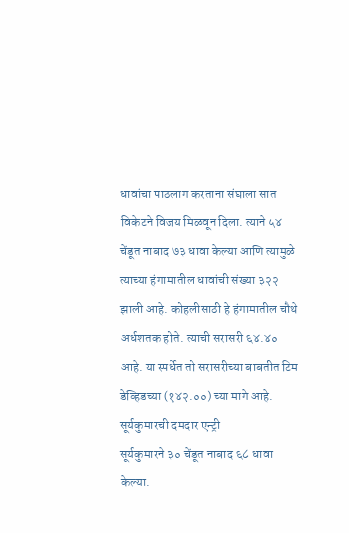धावांचा पाठलाग करताना संघाला सात विकेटने विजय मिळवून दिला. त्याने ५४ चेंडूत नाबाद ७३ धावा केल्या आणि त्यामुळे त्याच्या हंगामातील धावांची संख्या ३२२ झाली आहे. कोहलीसाठी हे हंगामातील चौथे अर्धशतक होते. त्याची सरासरी ६४.४० आहे. या स्पर्धेत तो सरासरीच्या बाबतीत टिम डेव्हिडच्या (१४२.००) च्या मागे आहे.
सूर्यकुमारची दमदार एन्ट्री
सूर्यकुमारने ३० चेंडूत नाबाद ६८ धावा केल्या.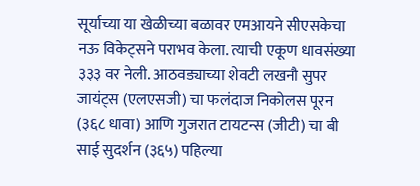सूर्याच्या या खेळीच्या बळावर एमआयने सीएसकेचा नऊ विकेट्सने पराभव केला. त्याची एकूण धावसंख्या ३३३ वर नेली. आठवड्याच्या शेवटी लखनौ सुपर जायंट्स (एलएसजी) चा फलंदाज निकोलस पूरन (३६८ धावा) आणि गुजरात टायटन्स (जीटी) चा बी साई सुदर्शन (३६५) पहिल्या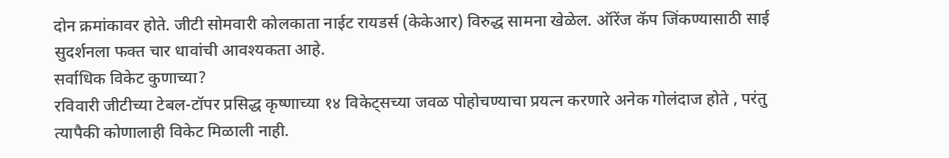दोन क्रमांकावर होते. जीटी सोमवारी कोलकाता नाईट रायडर्स (केकेआर) विरुद्ध सामना खेळेल. ऑरेंज कॅप जिंकण्यासाठी साई सुदर्शनला फक्त चार धावांची आवश्यकता आहे.
सर्वाधिक विकेट कुणाच्या?
रविवारी जीटीच्या टेबल-टॉपर प्रसिद्ध कृष्णाच्या १४ विकेट्सच्या जवळ पोहोचण्याचा प्रयत्न करणारे अनेक गोलंदाज होते , परंतु त्यापैकी कोणालाही विकेट मिळाली नाही.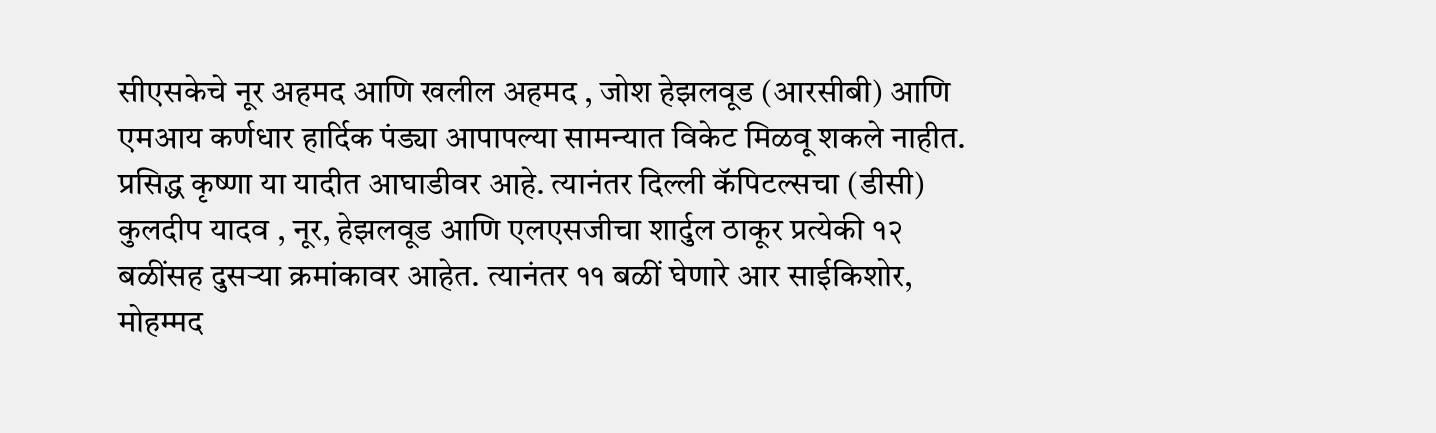सीएसकेचे नूर अहमद आणि खलील अहमद , जोश हेझलवूड (आरसीबी) आणि एमआय कर्णधार हार्दिक पंड्या आपापल्या सामन्यात विकेट मिळवू शकले नाहीत. प्रसिद्ध कृष्णा या यादीत आघाडीवर आहे. त्यानंतर दिल्ली कॅपिटल्सचा (डीसी) कुलदीप यादव , नूर, हेझलवूड आणि एलएसजीचा शार्दुल ठाकूर प्रत्येकी १२ बळींसह दुसऱ्या क्रमांकावर आहेत. त्यानंतर ११ बळीं घेणारे आर साईकिशोर, मोहम्मद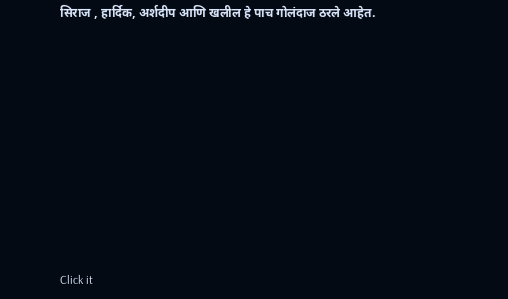सिराज , हार्दिक, अर्शदीप आणि खलील हे पाच गोलंदाज ठरले आहेत.












Click it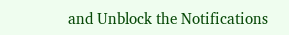and Unblock the Notifications